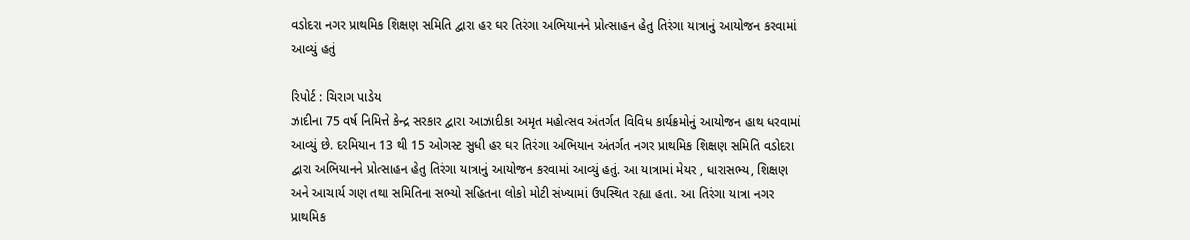વડોદરા નગર પ્રાથમિક શિક્ષણ સમિતિ દ્વારા હર ઘર તિરંગા અભિયાનને પ્રોત્સાહન હેતુ તિરંગા યાત્રાનું આયોજન કરવામાં આવ્યું હતું

રિપોર્ટ : ચિરાગ પાડેય
ઝાદીના 75 વર્ષ નિમિત્તે કેન્દ્ર સરકાર દ્વારા આઝાદીકા અમૃત મહોત્સવ અંતર્ગત વિવિધ કાર્યક્રમોનું આયોજન હાથ ધરવામાં આવ્યું છે. દરમિયાન 13 થી 15 ઓગસ્ટ સુધી હર ઘર તિરંગા અભિયાન અંતર્ગત નગર પ્રાથમિક શિક્ષણ સમિતિ વડોદરા દ્વારા અભિયાનને પ્રોત્સાહન હેતુ તિરંગા યાત્રાનું આયોજન કરવામાં આવ્યું હતું. આ યાત્રામાં મેયર , ધારાસભ્ય, શિક્ષણ અને આચાર્ય ગણ તથા સમિતિના સભ્યો સહિતના લોકો મોટી સંખ્યામાં ઉપસ્થિત રહ્યા હતા. આ તિરંગા યાત્રા નગર પ્રાથમિક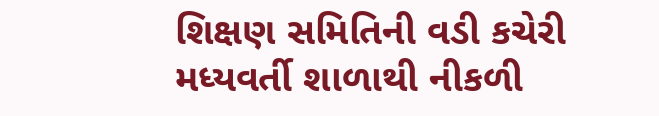શિક્ષણ સમિતિની વડી કચેરી મધ્યવર્તી શાળાથી નીકળી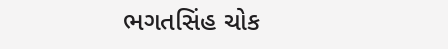ભગતસિંહ ચોક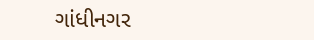ગાંધીનગર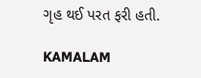ગૃહ થઈ પરત ફરી હતી.

KAMALAM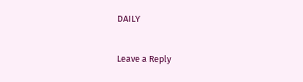DAILY

Leave a Reply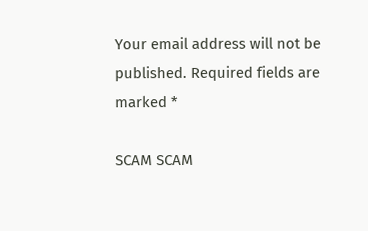Your email address will not be published. Required fields are marked *

SCAM SCAM